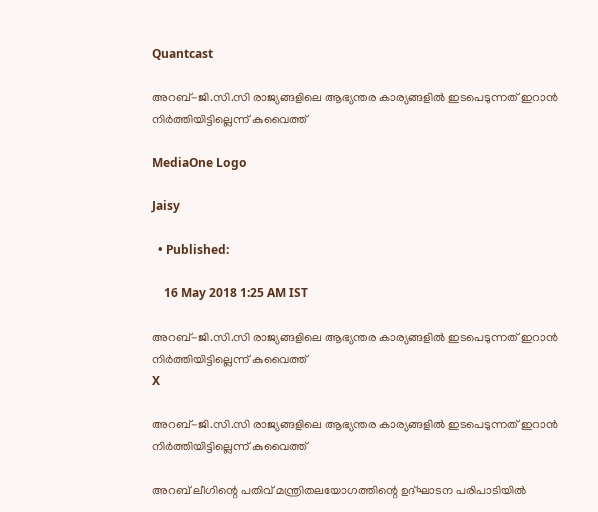Quantcast

അറബ്-ജി.സി.സി രാജ്യങ്ങളിലെ ആഭ്യന്തര കാര്യങ്ങളിൽ ഇടപെടുന്നത് ഇറാൻ നിർത്തിയിട്ടില്ലെന്ന് കുവൈത്ത്

MediaOne Logo

Jaisy

  • Published:

    16 May 2018 1:25 AM IST

അറബ്-ജി.സി.സി രാജ്യങ്ങളിലെ ആഭ്യന്തര കാര്യങ്ങളിൽ ഇടപെടുന്നത് ഇറാൻ നിർത്തിയിട്ടില്ലെന്ന് കുവൈത്ത്
X

അറബ്-ജി.സി.സി രാജ്യങ്ങളിലെ ആഭ്യന്തര കാര്യങ്ങളിൽ ഇടപെടുന്നത് ഇറാൻ നിർത്തിയിട്ടില്ലെന്ന് കുവൈത്ത്

അറബ് ലീഗിന്റെ പതിവ് മന്ത്രിതലയോഗത്തിന്റെ ഉദ്ഘാടന പരിപാടിയിൽ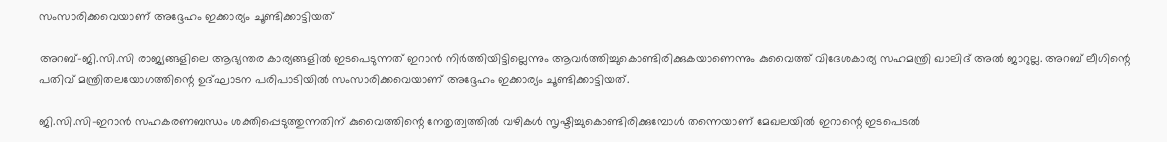സംസാരിക്കവെയാണ് അദ്ദേഹം ഇക്കാര്യം ചൂണ്ടിക്കാട്ടിയത്

അറബ്-ജി.സി.സി രാജ്യങ്ങളിലെ ആഭ്യന്തര കാര്യങ്ങളിൽ ഇടപെടുന്നത് ഇറാൻ നിർത്തിയിട്ടില്ലെന്നും ആവർത്തിച്ചുകൊണ്ടിരിക്കുകയാണെന്നും കുവൈത്ത് വിദേശകാര്യ സഹമന്ത്രി ഖാലിദ് അൽ ജാറുല്ല. അറബ് ലീഗിന്റെ പതിവ് മന്ത്രിതലയോഗത്തിന്റെ ഉദ്ഘാടന പരിപാടിയിൽ സംസാരിക്കവെയാണ് അദ്ദേഹം ഇക്കാര്യം ചൂണ്ടിക്കാട്ടിയത്.

ജി.സി.സി-ഇറാൻ സഹകരണബന്ധം ശക്തിപ്പെടുത്തുന്നതിന് കുവൈത്തിന്റെ നേതൃത്വത്തിൽ വഴികൾ സൃഷ്ടിച്ചുകൊണ്ടിരിക്കുമ്പോൾ തന്നെയാണ് മേഖലയിൽ ഇറാന്റെ ഇടപെടൽ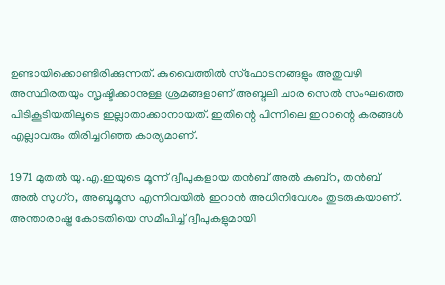ഉണ്ടായിക്കൊണ്ടിരിക്കുന്നത്. കുവൈത്തിൽ സ്ഫോടനങ്ങളും അതുവഴി അസ്ഥിരതയും സൃഷ്ടിക്കാനുള്ള ശ്രമങ്ങളാണ് അബ്ദലി ചാര സെൽ സംഘത്തെ പിടികൂടിയതിലൂടെ ഇല്ലാതാക്കാനായത്. ഇതിന്റെ പിന്നിലെ ഇറാന്റെ കരങ്ങൾ എല്ലാവരും തിരിച്ചറിഞ്ഞ കാര്യമാണ്.

1971 മുതൽ യു.എ.ഇയുടെ മൂന്ന് ദ്വീപുകളായ തൻബ് അൽ കുബ്റ, തൻബ് അൽ സുഗ്റ, അബൂമൂസ എന്നിവയിൽ ഇറാൻ അധിനിവേശം തുടരുകയാണ്. അന്താരാഷ്ട്ര കോടതിയെ സമീപിച്ച് ദ്വീപുകളുമായി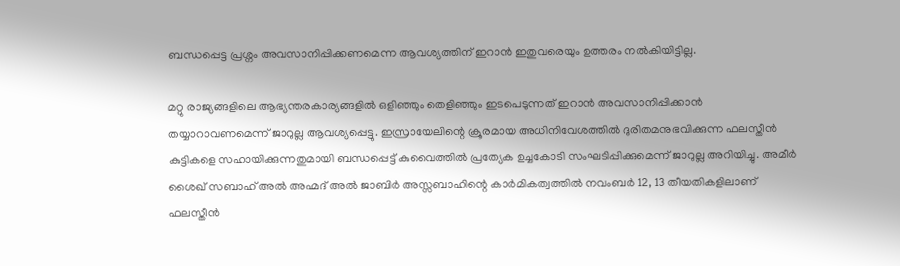ബന്ധപ്പെട്ട പ്രശ്നം അവസാനിപ്പിക്കണമെന്ന ആവശ്യത്തിന് ഇറാൻ ഇതുവരെയും ഉത്തരം നൽകിയിട്ടില്ല.

മറ്റു രാജ്യങ്ങളിലെ ആഭ്യന്തരകാര്യങ്ങളിൽ ഒളിഞ്ഞും തെളിഞ്ഞും ഇടപെടുന്നത് ഇറാൻ അവസാനിപ്പിക്കാൻ തയ്യാറാവണമെന്ന് ജാറുല്ല ആവശ്യപ്പെട്ടു. ഇസ്രായേലിന്റെ ക്രൂരമായ അധിനിവേശത്തിൽ ദുരിതമനുഭവിക്കുന്ന ഫലസ്തീൻ കുട്ടികളെ സഹായിക്കുന്നതുമായി ബന്ധപ്പെട്ട് കുവൈത്തിൽ പ്രത്യേക ഉച്ചകോടി സംഘടിപ്പിക്കുമെന്ന് ജാറുല്ല അറിയിച്ചു. അമീർ ശൈഖ് സബാഹ് അൽ അഹ്മദ് അൽ ജാബിർ അസ്സബാഹിന്റെ കാർമികത്വത്തിൽ നവംബർ 12, 13 തീയതികളിലാണ് ഫലസ്തീൻ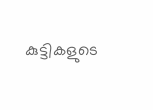കുട്ടികളുടെ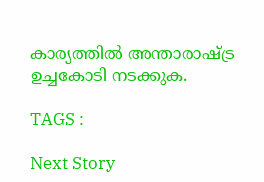കാര്യത്തിൽ അന്താരാഷ്ട്ര ഉച്ചകോടി നടക്കുക.

TAGS :

Next Story